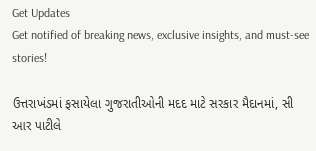Get Updates
Get notified of breaking news, exclusive insights, and must-see stories!

ઉત્તરાખંડમાં ફસાયેલા ગુજરાતીઓની મદદ માટે સરકાર મૈદાનમાં, સી આર પાટીલે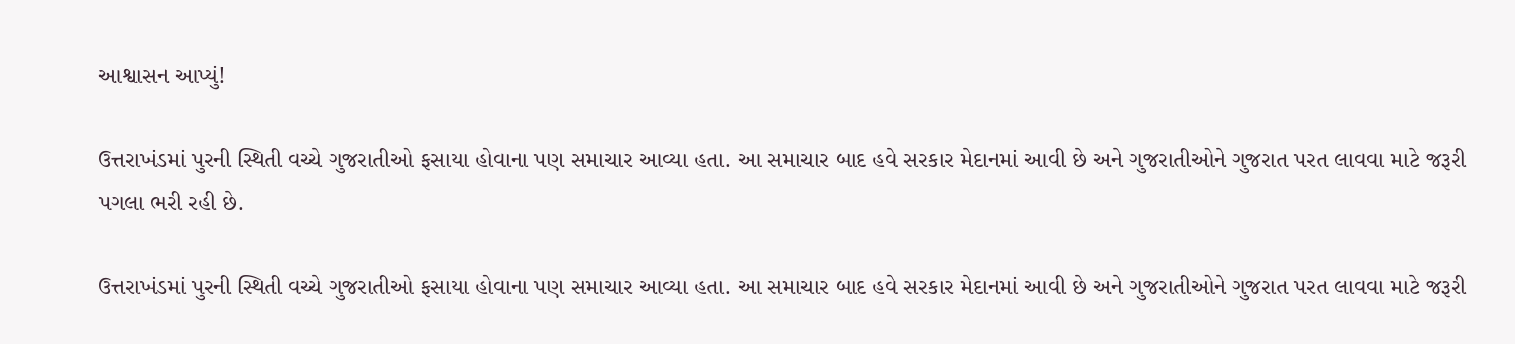આશ્વાસન આપ્યું!

ઉત્તરાખંડમાં પુરની સ્થિતી વચ્ચે ગુજરાતીઓ ફસાયા હોવાના પણ સમાચાર આવ્યા હતા. આ સમાચાર બાદ હવે સરકાર મેદાનમાં આવી છે અને ગુજરાતીઓને ગુજરાત પરત લાવવા માટે જરૂરી પગલા ભરી રહી છે.

ઉત્તરાખંડમાં પુરની સ્થિતી વચ્ચે ગુજરાતીઓ ફસાયા હોવાના પણ સમાચાર આવ્યા હતા. આ સમાચાર બાદ હવે સરકાર મેદાનમાં આવી છે અને ગુજરાતીઓને ગુજરાત પરત લાવવા માટે જરૂરી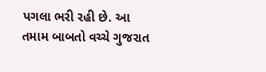પગલા ભરી રહી છે. આ તમામ બાબતો વચ્ચે ગુજરાત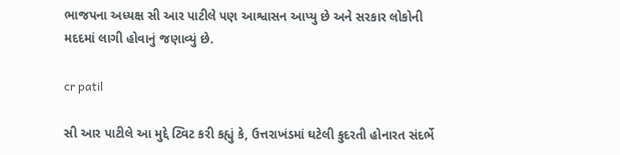ભાજપના અધ્યક્ષ સી આર પાટીલે પણ આશ્વાસન આપ્યુ છે અને સરકાર લોકોની મદદમાં લાગી હોવાનું જણાવ્યું છે.

cr patil

સી આર પાટીલે આ મુદ્દે ટ્વિટ કરી કહ્યું કે, ઉત્તરાખંડમાં ઘટેલી કુદરતી હોનારત સંદર્ભે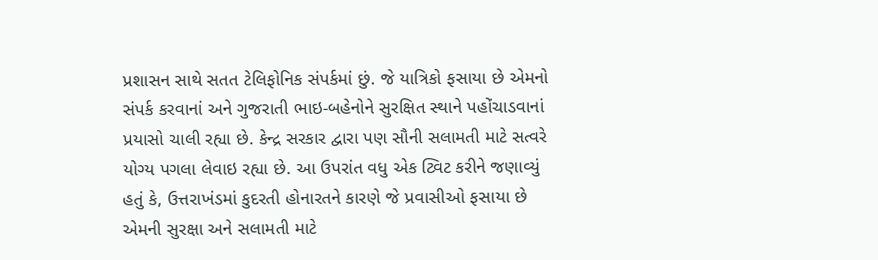પ્રશાસન સાથે સતત ટેલિફોનિક સંપર્કમાં છું. જે યાત્રિકો ફસાયા છે એમનો સંપર્ક કરવાનાં અને ગુજરાતી ભાઇ-બહેનોને સુરક્ષિત સ્થાને પહોંચાડવાનાં પ્રયાસો ચાલી રહ્યા છે. કેન્દ્ર સરકાર દ્વારા પણ સૌની સલામતી માટે સત્વરે યોગ્ય પગલા લેવાઇ રહ્યા છે. આ ઉપરાંત વધુ એક ટ્વિટ કરીને જણાવ્યું હતું કે, ઉત્તરાખંડમાં કુદરતી હોનારતને કારણે જે પ્રવાસીઓ ફસાયા છે એમની સુરક્ષા અને સલામતી માટે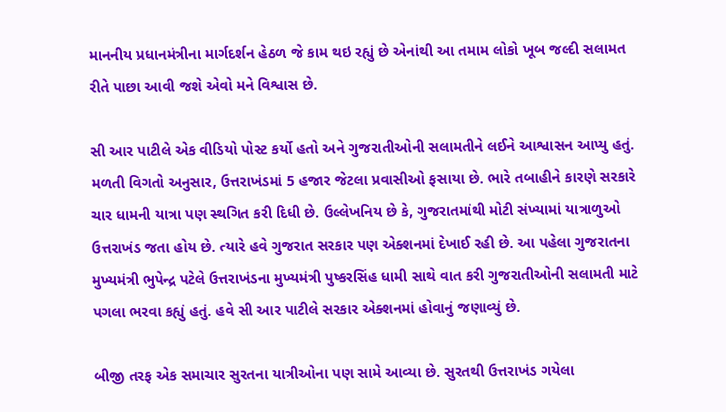માનનીય પ્રધાનમંત્રીના માર્ગદર્શન હેઠળ જે કામ થઇ રહ્યું છે એનાંથી આ તમામ લોકો ખૂબ જલ્દી સલામત રીતે પાછા આવી જશે એવો મને વિશ્વાસ છે.

સી આર પાટીલે એક વીડિયો પોસ્ટ કર્યો હતો અને ગુજરાતીઓની સલામતીને લઈને આશ્વાસન આપ્યુ હતું. મળતી વિગતો અનુસાર, ઉત્તરાખંડમાં 5 હજાર જેટલા પ્રવાસીઓ ફસાયા છે. ભારે તબાહીને કારણે સરકારે ચાર ધામની યાત્રા પણ સ્થગિત કરી દિધી છે. ઉલ્લેખનિય છે કે, ગુજરાતમાંથી મોટી સંખ્યામાં યાત્રાળુઓ ઉત્તરાખંડ જતા હોય છે. ત્યારે હવે ગુજરાત સરકાર પણ એક્શનમાં દેખાઈ રહી છે. આ પહેલા ગુજરાતના મુખ્યમંત્રી ભુપેન્દ્ર પટેલે ઉત્તરાખંડના મુખ્યમંત્રી પુષ્કરસિંહ ધામી સાથે વાત કરી ગુજરાતીઓની સલામતી માટે પગલા ભરવા કહ્યું હતું. હવે સી આર પાટીલે સરકાર એક્શનમાં હોવાનું જણાવ્યું છે.

બીજી તરફ એક સમાચાર સુરતના યાત્રીઓના પણ સામે આવ્યા છે. સુરતથી ઉત્તરાખંડ ગયેલા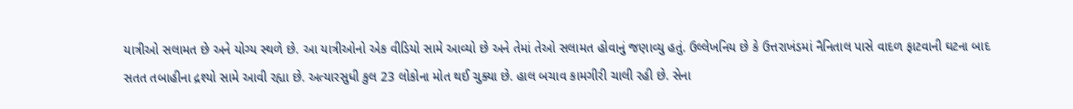યાત્રીઓ સલામત છે અને યોગ્ય સ્થળે છે. આ યાત્રીઓનો એક વીડિયો સામે આવ્યો છે અને તેમાં તેઓ સલામત હોવાનું જણાવ્યુ હતું. ઉલ્લેખનિય છે કે ઉત્તરાખંડમાં નૈનિતાલ પાસે વાદળ ફાટવાની ઘટના બાદ સતત તબાહીના દ્રશ્યો સામે આવી રહ્યા છે. અત્યારસુધી કુલ 23 લોકોના મોત થઈ ચુક્યા છે. હાલ બચાવ કામગીરી ચાલી રહી છે. સેના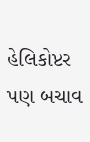હેલિકોપ્ટર પણ બચાવ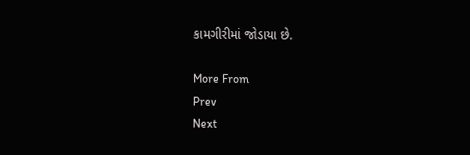કામગીરીમાં જોડાયા છે.

More From
Prev
Next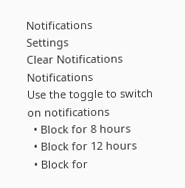Notifications
Settings
Clear Notifications
Notifications
Use the toggle to switch on notifications
  • Block for 8 hours
  • Block for 12 hours
  • Block for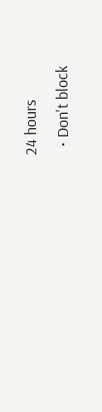24 hours
  • Don't block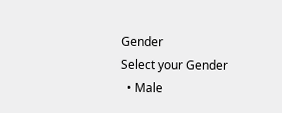Gender
Select your Gender
  • Male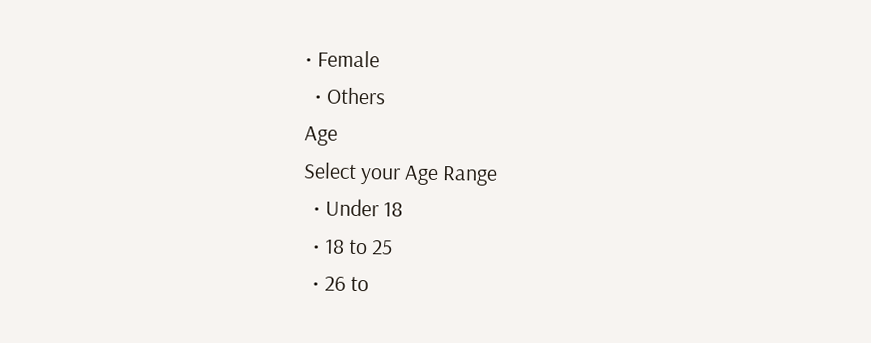• Female
  • Others
Age
Select your Age Range
  • Under 18
  • 18 to 25
  • 26 to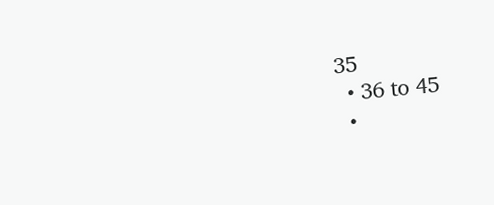35
  • 36 to 45
  •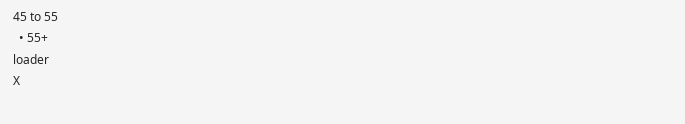45 to 55
  • 55+
loader
X